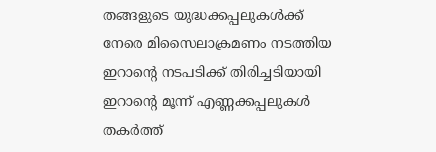തങ്ങളുടെ യുദ്ധക്കപ്പലുകൾക്ക് നേരെ മിസൈലാക്രമണം നടത്തിയ ഇറാന്റെ നടപടിക്ക് തിരിച്ചടിയായി ഇറാന്റെ മൂന്ന് എണ്ണക്കപ്പലുകൾ തകർത്ത്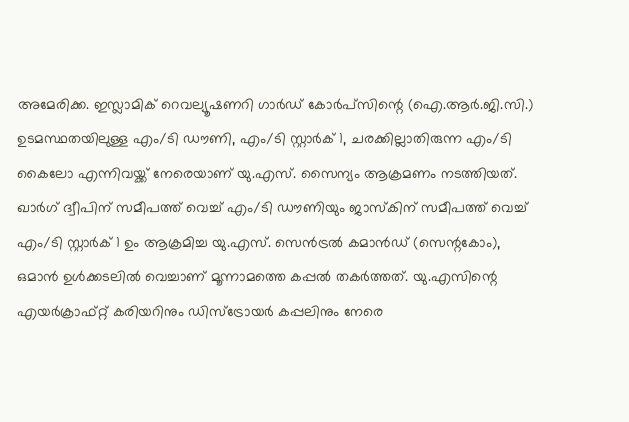അമേരിക്ക. ഇസ്ലാമിക് റെവല്യൂഷണറി ഗാർഡ് കോർപ്സിന്റെ (ഐ.ആർ.ജി.സി.) ഉടമസ്ഥതയിലുള്ള എം/ടി ഡൗണി, എം/ടി സ്റ്റാർക് 1, ചരക്കില്ലാതിരുന്ന എം/ടി കൈലോ എന്നിവയ്ക്ക് നേരെയാണ് യു.എസ്. സൈന്യം ആക്രമണം നടത്തിയത്.
ഖാർഗ് ദ്വീപിന് സമീപത്ത് വെച്ച് എം/ടി ഡൗണിയും ജാസ്കിന് സമീപത്ത് വെച്ച് എം/ടി സ്റ്റാർക് 1 ഉം ആക്രമിച്ച യു.എസ്. സെൻട്രൽ കമാൻഡ് (സെന്റകോം), ഒമാൻ ഉൾക്കടലിൽ വെച്ചാണ് മൂന്നാമത്തെ കപ്പൽ തകർത്തത്. യു.എസിന്റെ എയർക്രാഫ്റ്റ് കരിയറിനും ഡിസ്ട്രോയർ കപ്പലിനും നേരെ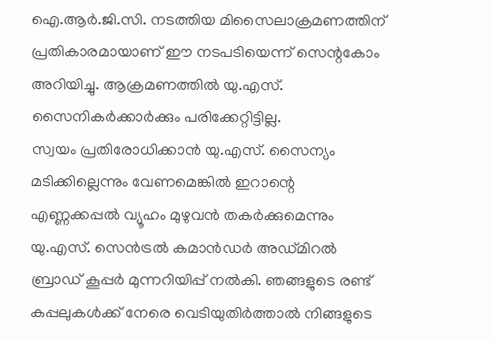ഐ.ആർ.ജി.സി. നടത്തിയ മിസൈലാക്രമണത്തിന് പ്രതികാരമായാണ് ഈ നടപടിയെന്ന് സെന്റകോം അറിയിച്ചു. ആക്രമണത്തിൽ യു.എസ്. സൈനികർക്കാർക്കും പരിക്കേറ്റിട്ടില്ല.
സ്വയം പ്രതിരോധിക്കാൻ യു.എസ്. സൈന്യം മടിക്കില്ലെന്നും വേണമെങ്കിൽ ഇറാന്റെ എണ്ണക്കപ്പൽ വ്യൂഹം മുഴുവൻ തകർക്കുമെന്നും യു.എസ്. സെൻട്രൽ കമാൻഡർ അഡ്മിറൽ ബ്രാഡ് കൂപ്പർ മുന്നറിയിപ്പ് നൽകി. ഞങ്ങളുടെ രണ്ട് കപ്പലുകൾക്ക് നേരെ വെടിയുതിർത്താൽ നിങ്ങളുടെ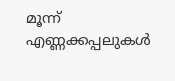മൂന്ന് എണ്ണക്കപ്പലുകൾ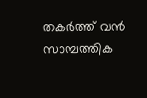തകർത്ത് വൻ സാമ്പത്തിക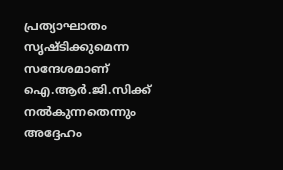പ്രത്യാഘാതം സൃഷ്ടിക്കുമെന്ന സന്ദേശമാണ് ഐ.ആർ.ജി.സിക്ക് നൽകുന്നതെന്നും അദ്ദേഹം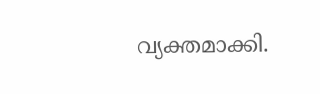വ്യക്തമാക്കി.